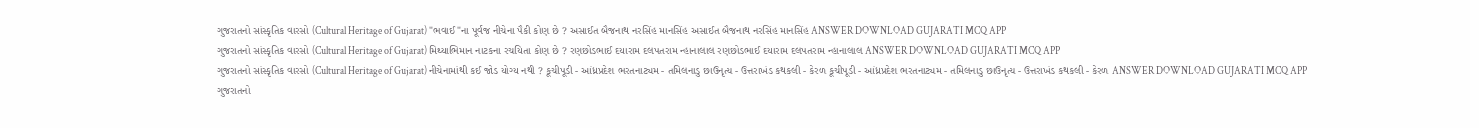ગુજરાતનો સાંસ્કૃતિક વારસો (Cultural Heritage of Gujarat) "ભવાઈ"ના પૂર્વજ નીચેના પૈકી કોણ છે ? અસાઈત બૈજનાથ નરસિંહ માનસિંહ અસાઈત બૈજનાથ નરસિંહ માનસિંહ ANSWER DOWNLOAD GUJARATI MCQ APP
ગુજરાતનો સાંસ્કૃતિક વારસો (Cultural Heritage of Gujarat) મિથ્યાભિમાન નાટકના રચયિતા કોણ છે ? રણછોડભાઈ દયારામ દલપતરામ ન્હાનાલાલ રણછોડભાઈ દયારામ દલપતરામ ન્હાનાલાલ ANSWER DOWNLOAD GUJARATI MCQ APP
ગુજરાતનો સાંસ્કૃતિક વારસો (Cultural Heritage of Gujarat) નીચેનામાંથી કઈ જોડ યોગ્ય નથી ? કૂચીપૂડી - આંધ્રપ્રદેશ ભરતનાટ્યમ - તમિલનાડુ છાઉનૃત્ય - ઉત્તરાખંડ કથકલી - કેરળ કૂચીપૂડી - આંધ્રપ્રદેશ ભરતનાટ્યમ - તમિલનાડુ છાઉનૃત્ય - ઉત્તરાખંડ કથકલી - કેરળ ANSWER DOWNLOAD GUJARATI MCQ APP
ગુજરાતનો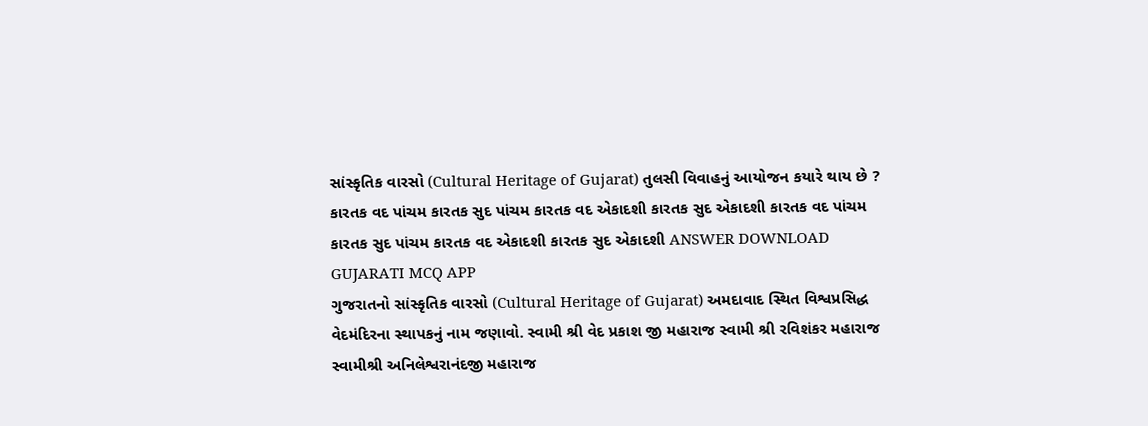સાંસ્કૃતિક વારસો (Cultural Heritage of Gujarat) તુલસી વિવાહનું આયોજન કયારે થાય છે ? કારતક વદ પાંચમ કારતક સુદ પાંચમ કારતક વદ એકાદશી કારતક સુદ એકાદશી કારતક વદ પાંચમ કારતક સુદ પાંચમ કારતક વદ એકાદશી કારતક સુદ એકાદશી ANSWER DOWNLOAD GUJARATI MCQ APP
ગુજરાતનો સાંસ્કૃતિક વારસો (Cultural Heritage of Gujarat) અમદાવાદ સ્થિત વિશ્વપ્રસિદ્ધ વેદમંદિરના સ્થાપકનું નામ જણાવો. સ્વામી શ્રી વેદ પ્રકાશ જી મહારાજ સ્વામી શ્રી રવિશંકર મહારાજ સ્વામીશ્રી અનિલેશ્વરાનંદજી મહારાજ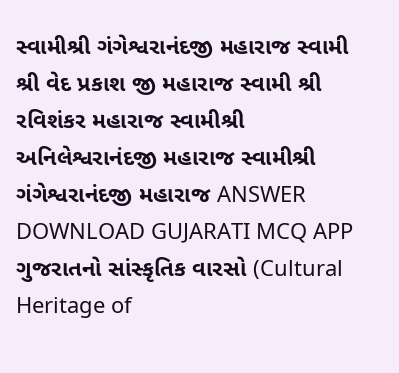સ્વામીશ્રી ગંગેશ્વરાનંદજી મહારાજ સ્વામી શ્રી વેદ પ્રકાશ જી મહારાજ સ્વામી શ્રી રવિશંકર મહારાજ સ્વામીશ્રી અનિલેશ્વરાનંદજી મહારાજ સ્વામીશ્રી ગંગેશ્વરાનંદજી મહારાજ ANSWER DOWNLOAD GUJARATI MCQ APP
ગુજરાતનો સાંસ્કૃતિક વારસો (Cultural Heritage of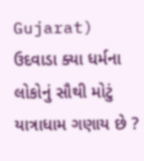Gujarat) ઉદવાડા ક્યા ધર્મના લોકોનું સૌથી મોટું યાત્રાધામ ગણાય છે ?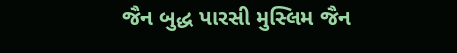જૈન બુદ્ધ પારસી મુસ્લિમ જૈન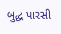બુદ્ધ પારસી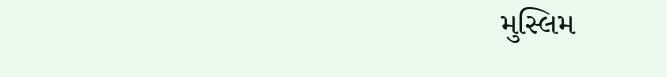મુસ્લિમ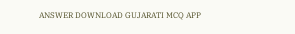ANSWER DOWNLOAD GUJARATI MCQ APP